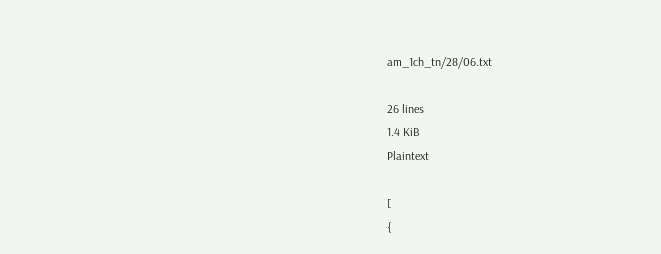am_1ch_tn/28/06.txt

26 lines
1.4 KiB
Plaintext

[
{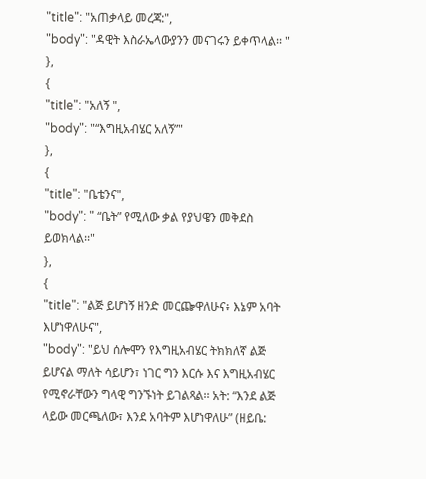"title": "አጠቃላይ መረጃ:",
"body": "ዳዊት እስራኤላውያንን መናገሩን ይቀጥላል፡፡ "
},
{
"title": "አለኝ ",
"body": "“እግዚአብሄር አለኝ”"
},
{
"title": "ቤቴንና",
"body": " “ቤት” የሚለው ቃል የያህዌን መቅደስ ይወክላል፡፡"
},
{
"title": "ልጅ ይሆነኝ ዘንድ መርጬዋለሁና፥ እኔም አባት እሆነዋለሁና",
"body": "ይህ ሰሎሞን የእግዚአብሄር ትክክለኛ ልጅ ይሆናል ማለት ሳይሆን፣ ነገር ግን እርሱ እና እግዚአብሄር የሚኖራቸውን ግላዊ ግንኙነት ይገልጻል፡፡ አት: “እንደ ልጅ ላይው መርጫለው፣ እንደ አባትም እሆነዋለሁ” (ዘይቤ: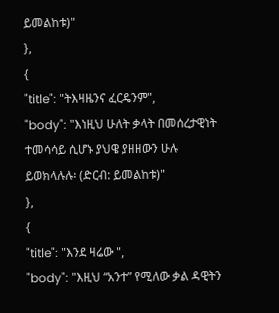ይመልከቱ)"
},
{
"title": "ትእዛዜንና ፈርዴንም",
"body": "እነዚህ ሁለት ቃላት በመሰረታዊነት ተመሳሳይ ሲሆኑ ያህዌ ያዘዘውን ሁሉ ይወክላሉሉ፡ (ድርብ: ይመልከቱ)"
},
{
"title": "እንደ ዛሬው ",
"body": "እዚህ “አንተ” የሚለው ቃል ዳዊትን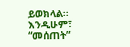ይወክላል፡፡ እንዲሁም፣ “መሰጠት”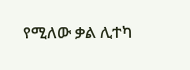የሚለው ቃል ሊተካ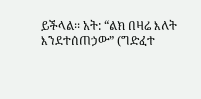ይችላል፡፡ አት: “ልክ በዛሬ እለት እንደተሰጠኃው” (ግድፈተ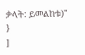ቃላት: ይመልከቱ)"
}
]